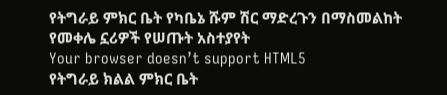የትግራይ ምክር ቤት የካቤኔ ሹም ሽር ማድረጉን በማስመልከት የመቀሌ ኗሪዎች የሠጡት አስተያየት
Your browser doesn’t support HTML5
የትግራይ ክልል ምክር ቤት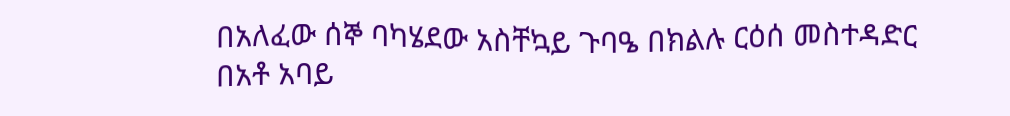በአለፈው ሰኞ ባካሄደው አስቸኳይ ጉባዔ በክልሉ ርዕሰ መስተዳድር በአቶ አባይ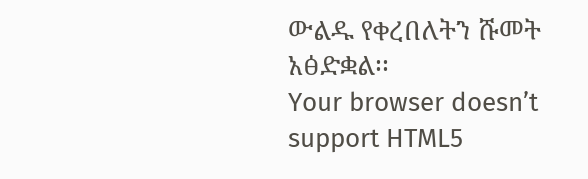ውልዱ የቀረበለትን ሹመት አፅድቋል፡፡
Your browser doesn’t support HTML5